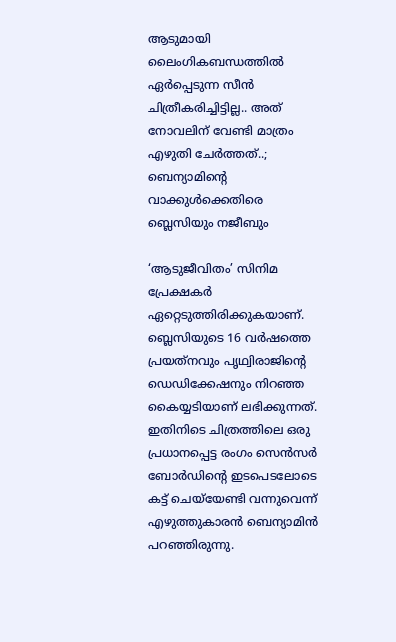ആടുമായി ലൈംഗികബന്ധത്തില്‍ ഏര്‍പ്പെടുന്ന സീന്‍ ചിത്രീകരിച്ചിട്ടില്ല.. അത് നോവലിന് വേണ്ടി മാത്രം എഴുതി ചേര്‍ത്തത്..; ബെന്യാമിന്റെ വാക്കുള്‍ക്കെതിരെ ബ്ലെസിയും നജീബും

‘ആടുജീവിതം’ സിനിമ പ്രേക്ഷകര്‍ ഏറ്റെടുത്തിരിക്കുകയാണ്. ബ്ലെസിയുടെ 16 വര്‍ഷത്തെ പ്രയത്‌നവും പൃഥ്വിരാജിന്റെ ഡെഡിക്കേഷനും നിറഞ്ഞ കൈയ്യടിയാണ് ലഭിക്കുന്നത്. ഇതിനിടെ ചിത്രത്തിലെ ഒരു പ്രധാനപ്പെട്ട രംഗം സെന്‍സര്‍ ബോര്‍ഡിന്റെ ഇടപെടലോടെ കട്ട് ചെയ്‌യേണ്ടി വന്നുവെന്ന് എഴുത്തുകാരന്‍ ബെന്യാമിന്‍ പറഞ്ഞിരുന്നു.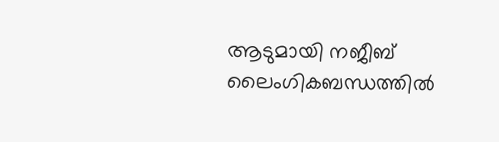ആടുമായി നജീബ് ലൈംഗികബന്ധത്തില്‍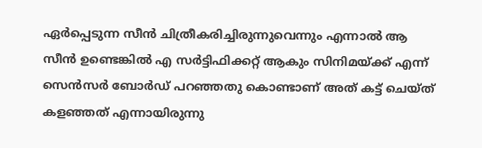ഏര്‍പ്പെടുന്ന സീന്‍ ചിത്രീകരിച്ചിരുന്നുവെന്നും എന്നാല്‍ ആ സീന്‍ ഉണ്ടെങ്കില്‍ എ സര്‍ട്ടിഫിക്കറ്റ് ആകും സിനിമയ്ക്ക് എന്ന് സെന്‍സര്‍ ബോര്‍ഡ് പറഞ്ഞതു കൊണ്ടാണ് അത് കട്ട് ചെയ്ത് കളഞ്ഞത് എന്നായിരുന്നു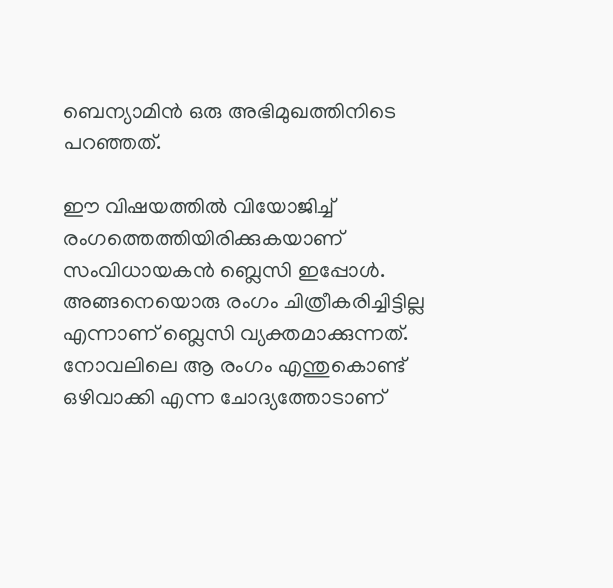ബെന്യാമിന്‍ ഒരു അഭിമുഖത്തിനിടെ പറഞ്ഞത്.

ഈ വിഷയത്തില്‍ വിയോജിച്ച് രംഗത്തെത്തിയിരിക്കുകയാണ് സംവിധായകന്‍ ബ്ലെസി ഇപ്പോള്‍. അങ്ങനെയൊരു രംഗം ചിത്രീകരിച്ചിട്ടില്ല എന്നാണ് ബ്ലെസി വ്യക്തമാക്കുന്നത്. നോവലിലെ ആ രംഗം എന്തുകൊണ്ട് ഒഴിവാക്കി എന്ന ചോദ്യത്തോടാണ്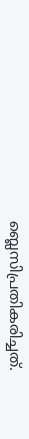ബ്ലെസിപ്രതികരിച്ചത്.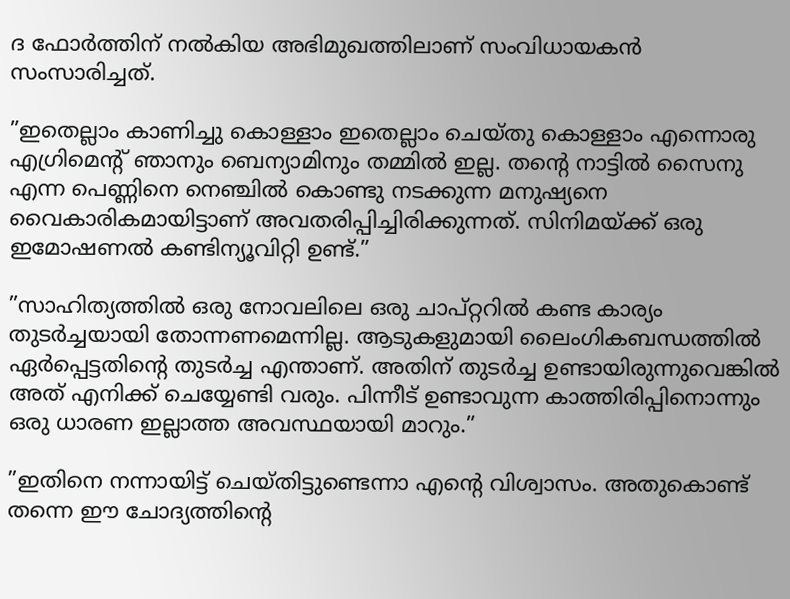ദ ഫോര്‍ത്തിന് നല്‍കിയ അഭിമുഖത്തിലാണ് സംവിധായകന്‍ സംസാരിച്ചത്.

”ഇതെല്ലാം കാണിച്ചു കൊള്ളാം ഇതെല്ലാം ചെയ്തു കൊള്ളാം എന്നൊരു എഗ്രിമെന്റ് ഞാനും ബെന്യാമിനും തമ്മില്‍ ഇല്ല. തന്റെ നാട്ടില്‍ സൈനു എന്ന പെണ്ണിനെ നെഞ്ചില്‍ കൊണ്ടു നടക്കുന്ന മനുഷ്യനെ വൈകാരികമായിട്ടാണ് അവതരിപ്പിച്ചിരിക്കുന്നത്. സിനിമയ്ക്ക് ഒരു ഇമോഷണല്‍ കണ്ടിന്യൂവിറ്റി ഉണ്ട്.”

”സാഹിത്യത്തില്‍ ഒരു നോവലിലെ ഒരു ചാപ്റ്ററില്‍ കണ്ട കാര്യം തുടര്‍ച്ചയായി തോന്നണമെന്നില്ല. ആടുകളുമായി ലൈംഗികബന്ധത്തില്‍ ഏര്‍പ്പെട്ടതിന്റെ തുടര്‍ച്ച എന്താണ്. അതിന് തുടര്‍ച്ച ഉണ്ടായിരുന്നുവെങ്കില്‍ അത് എനിക്ക് ചെയ്യേണ്ടി വരും. പിന്നീട് ഉണ്ടാവുന്ന കാത്തിരിപ്പിനൊന്നും ഒരു ധാരണ ഇല്ലാത്ത അവസ്ഥയായി മാറും.”

”ഇതിനെ നന്നായിട്ട് ചെയ്തിട്ടുണ്ടെന്നാ എന്റെ വിശ്വാസം. അതുകൊണ്ട് തന്നെ ഈ ചോദ്യത്തിന്റെ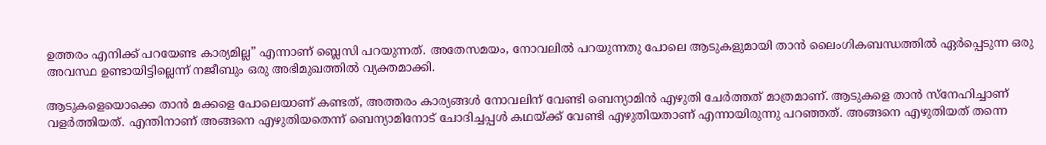ഉത്തരം എനിക്ക് പറയേണ്ട കാര്യമില്ല” എന്നാണ് ബ്ലെസി പറയുന്നത്. അതേസമയം, നോവലില്‍ പറയുന്നതു പോലെ ആടുകളുമായി താന്‍ ലൈംഗികബന്ധത്തില്‍ ഏര്‍പ്പെടുന്ന ഒരു അവസ്ഥ ഉണ്ടായിട്ടില്ലെന്ന് നജീബും ഒരു അഭിമുഖത്തില്‍ വ്യക്തമാക്കി.

ആടുകളെയൊക്കെ താന്‍ മക്കളെ പോലെയാണ് കണ്ടത്, അത്തരം കാര്യങ്ങള്‍ നോവലിന് വേണ്ടി ബെന്യാമിന്‍ എഴുതി ചേര്‍ത്തത് മാത്രമാണ്. ആടുകളെ താന്‍ സ്‌നേഹിച്ചാണ് വളര്‍ത്തിയത്. എന്തിനാണ് അങ്ങനെ എഴുതിയതെന്ന് ബെന്യാമിനോട് ചോദിച്ചപ്പള്‍ കഥയ്ക്ക് വേണ്ടി എഴുതിയതാണ് എന്നായിരുന്നു പറഞ്ഞത്. അങ്ങനെ എഴുതിയത് തന്നെ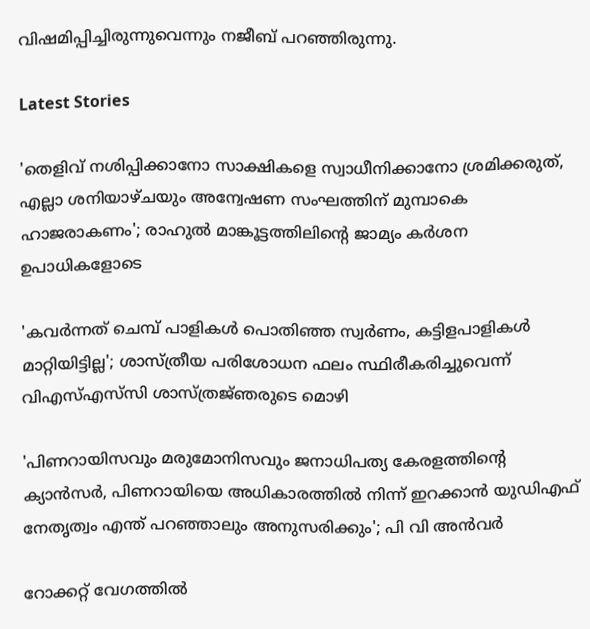വിഷമിപ്പിച്ചിരുന്നുവെന്നും നജീബ് പറഞ്ഞിരുന്നു.

Latest Stories

'തെളിവ് നശിപ്പിക്കാനോ സാക്ഷികളെ സ്വാധീനിക്കാനോ ശ്രമിക്കരുത്, എല്ലാ ശനിയാഴ്ചയും അന്വേഷണ സംഘത്തിന് മുമ്പാകെ ഹാജരാകണം'; രാഹുൽ മാങ്കൂട്ടത്തിലിന്റെ ജാമ്യം കർശന ഉപാധികളോടെ

'കവർന്നത് ചെമ്പ് പാളികൾ പൊതിഞ്ഞ സ്വർണം, കട്ടിളപാളികൾ മാറ്റിയിട്ടില്ല'; ശാസ്ത്രീയ പരിശോധന ഫലം സ്ഥിരീകരിച്ചുവെന്ന് വിഎസ്എസ്‍സി ശാസ്ത്രജ്‌ഞരുടെ മൊഴി

'പിണറായിസവും മരുമോനിസവും ജനാധിപത്യ കേരളത്തിന്റെ ക്യാൻസർ, പിണറായിയെ അധികാരത്തിൽ നിന്ന് ഇറക്കാൻ യുഡിഎഫ് നേതൃത്വം എന്ത്‌ പറഞ്ഞാലും അനുസരിക്കും'; പി വി അൻവർ

റോക്കറ്റ് വേഗത്തിൽ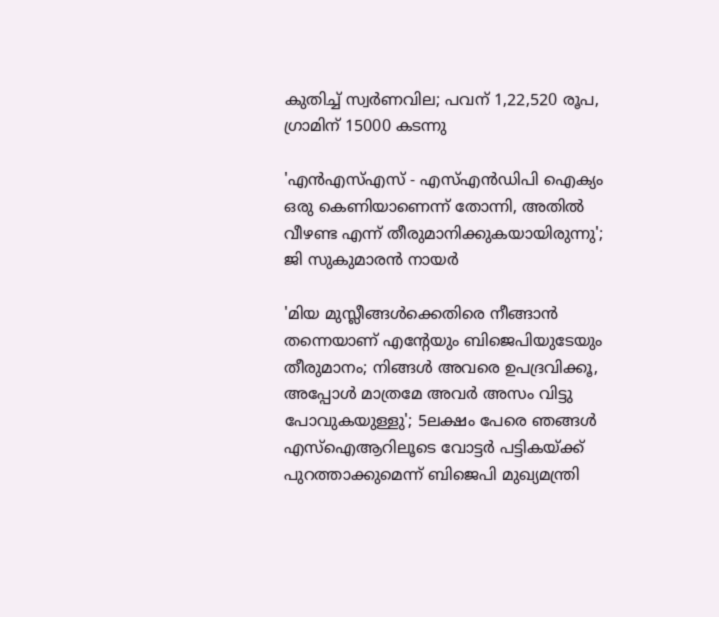കുതിച്ച് സ്വർണവില; പവന് 1,22,520 രൂപ, ഗ്രാമിന് 15000 കടന്നു

'എന്‍എസ്എസ് - എസ്എന്‍ഡിപി ഐക്യം ഒരു കെണിയാണെന്ന് തോന്നി, അതിൽ വീഴണ്ട എന്ന് തീരുമാനിക്കുകയായിരുന്നു'; ജി സുകുമാരൻ നായർ

'മിയ മുസ്ലീങ്ങള്‍ക്കെതിരെ നീങ്ങാന്‍ തന്നെയാണ് എന്റേയും ബിജെപിയുടേയും തീരുമാനം; നിങ്ങള്‍ അവരെ ഉപദ്രവിക്കൂ, അപ്പോള്‍ മാത്രമേ അവര്‍ അസം വിട്ടു പോവുകയുള്ളു'; 5ലക്ഷം പേരെ ഞങ്ങള്‍ എസ്‌ഐആറിലൂടെ വോട്ടര്‍ പട്ടികയ്ക്ക് പുറത്താക്കുമെന്ന് ബിജെപി മുഖ്യമന്ത്രി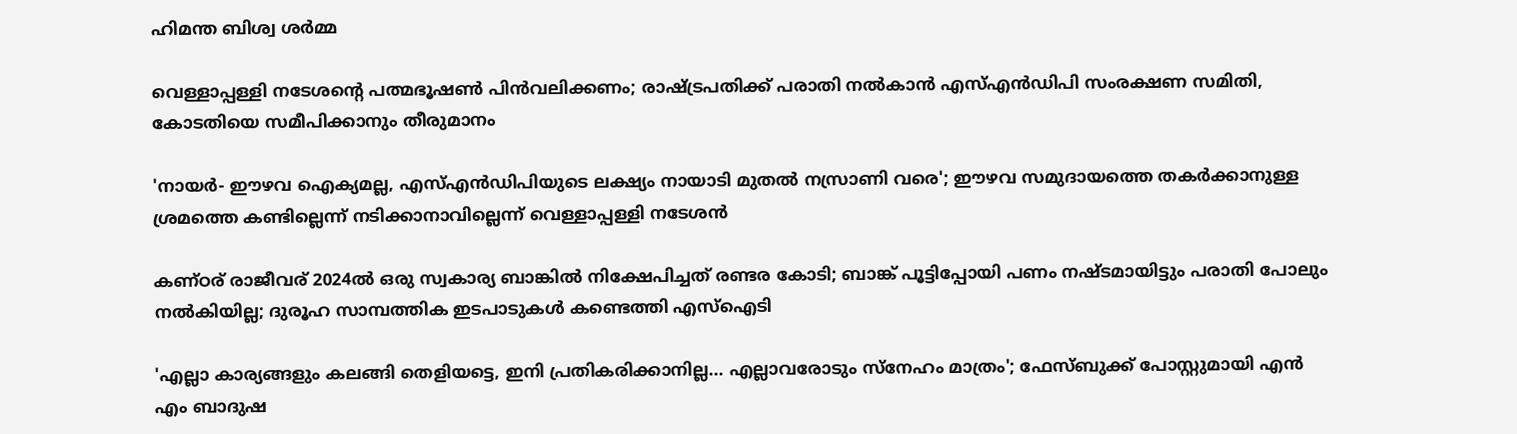ഹിമന്ത ബിശ്വ ശര്‍മ്മ

വെള്ളാപ്പള്ളി നടേശന്റെ പത്മഭൂഷൺ പിൻവലിക്കണം; രാഷ്ട്രപതിക്ക് പരാതി നൽകാൻ എസ്എൻഡിപി സംരക്ഷണ സമിതി, കോടതിയെ സമീപിക്കാനും തീരുമാനം

'നായർ- ഈഴവ ഐക്യമല്ല, എസ്എൻഡിപിയുടെ ലക്ഷ്യം നായാടി മുതൽ നസ്രാണി വരെ'; ഈഴവ സമുദായത്തെ തകർക്കാനുള്ള ശ്രമത്തെ കണ്ടില്ലെന്ന് നടിക്കാനാവില്ലെന്ന് വെള്ളാപ്പള്ളി നടേശൻ

കണ്ഠര് രാജീവര് 2024ല്‍ ഒരു സ്വകാര്യ ബാങ്കില്‍ നിക്ഷേപിച്ചത് രണ്ടര കോടി; ബാങ്ക് പൂട്ടിപ്പോയി പണം നഷ്ടമായിട്ടും പരാതി പോലും നല്‍കിയില്ല; ദുരൂഹ സാമ്പത്തിക ഇടപാടുകള്‍ കണ്ടെത്തി എസ്‌ഐടി

'എല്ലാ കാര്യങ്ങളും കലങ്ങി തെളിയട്ടെ, ഇനി പ്രതികരിക്കാനില്ല... എല്ലാവരോടും സ്നേഹം മാത്രം'; ഫേസ്ബുക്ക് പോസ്റ്റുമായി എൻ എം ബാദുഷ